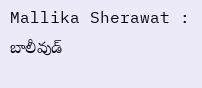Mallika Sherawat : బాలీవుడ్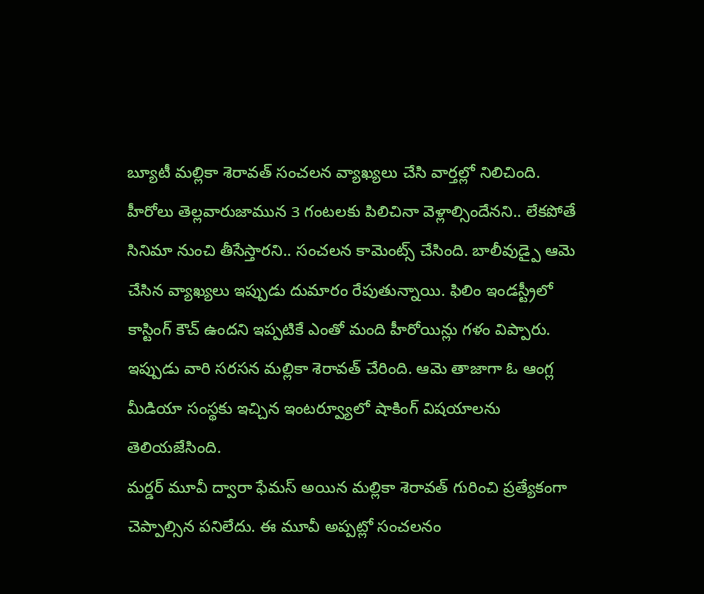బ్యూటీ మల్లికా శెరావత్ సంచలన వ్యాఖ్యలు చేసి వార్తల్లో నిలిచింది. హీరోలు తెల్లవారుజామున 3 గంటలకు పిలిచినా వెళ్లాల్సిందేనని.. లేకపోతే సినిమా నుంచి తీసేస్తారని.. సంచలన కామెంట్స్ చేసింది. బాలీవుడ్పై ఆమె చేసిన వ్యాఖ్యలు ఇప్పుడు దుమారం రేపుతున్నాయి. ఫిలిం ఇండస్ట్రీలో కాస్టింగ్ కౌచ్ ఉందని ఇప్పటికే ఎంతో మంది హీరోయిన్లు గళం విప్పారు. ఇప్పుడు వారి సరసన మల్లికా శెరావత్ చేరింది. ఆమె తాజాగా ఓ ఆంగ్ల మీడియా సంస్థకు ఇచ్చిన ఇంటర్వ్యూలో షాకింగ్ విషయాలను తెలియజేసింది.
మర్డర్ మూవీ ద్వారా ఫేమస్ అయిన మల్లికా శెరావత్ గురించి ప్రత్యేకంగా చెప్పాల్సిన పనిలేదు. ఈ మూవీ అప్పట్లో సంచలనం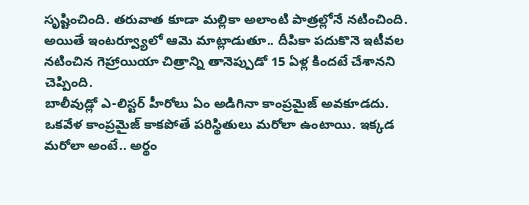సృష్టించింది. తరువాత కూడా మల్లికా అలాంటి పాత్రల్లోనే నటించింది. అయితే ఇంటర్వ్యూలో ఆమె మాట్లాడుతూ.. దీపికా పదుకొనె ఇటీవల నటించిన గెహ్రాయియా చిత్రాన్ని తానెప్పుడో 15 ఏళ్ల కిందటే చేశానని చెప్పింది.
బాలీవుడ్లో ఎ-లిస్టర్ హీరోలు ఏం అడిగినా కాంప్రమైజ్ అవకూడదు. ఒకవేళ కాంప్రమైజ్ కాకపోతే పరిస్థితులు మరోలా ఉంటాయి. ఇక్కడ మరోలా అంటే.. అర్థం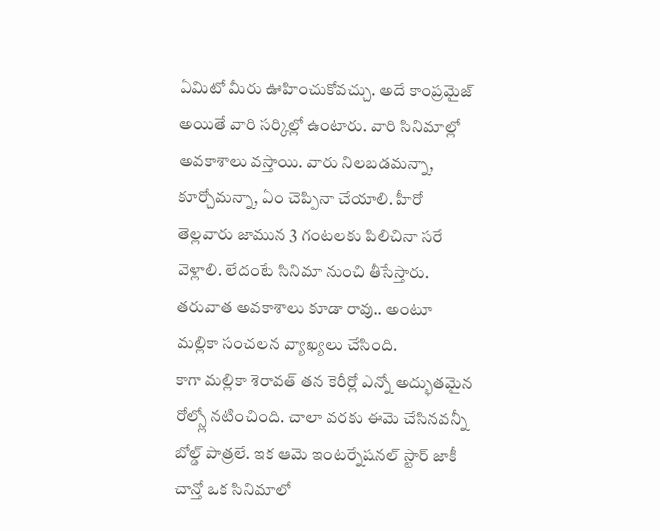ఏమిటో మీరు ఊహించుకోవచ్చు. అదే కాంప్రమైజ్ అయితే వారి సర్కిల్లో ఉంటారు. వారి సినిమాల్లో అవకాశాలు వస్తాయి. వారు నిలబడమన్నా, కూర్చోమన్నా, ఏం చెప్పినా చేయాలి. హీరో తెల్లవారు జామున 3 గంటలకు పిలిచినా సరే వెళ్లాలి. లేదంటే సినిమా నుంచి తీసేస్తారు. తరువాత అవకాశాలు కూడా రావు.. అంటూ మల్లికా సంచలన వ్యాఖ్యలు చేసింది.
కాగా మల్లికా శెరావత్ తన కెరీర్లో ఎన్నో అద్భుతమైన రోల్స్లో నటించింది. చాలా వరకు ఈమె చేసినవన్నీ బోల్డ్ పాత్రలే. ఇక ఆమె ఇంటర్నేషనల్ స్టార్ జాకీ చాన్తో ఒక సినిమాలో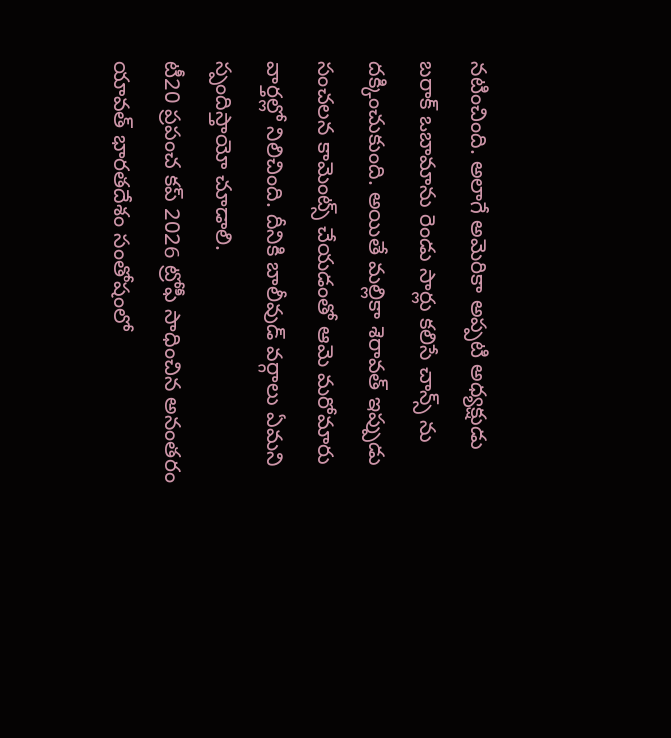నటించింది. అలాగే అమెరికా అప్పటి అధ్యక్షుడు బరాక్ ఒబామాను రెండు సార్లు కలిసే చాన్స్ ను దక్కించుకుంది. అయితే మల్లికా శెరావత్ ఇప్పుడు సంచలన కామెంట్స్ చేయడంతో ఆమె మరోమారు వార్తల్లో నిలిచింది. దీనికి బాలీవుడ్ వర్గాలు ఏమని స్పందిస్తాయో చూడాలి.
టీ20 ప్రపంచ కప్ 2026 ట్రోఫీ సాధించిన అనంతరం యావత్ భారతదేశం సంతోషంలో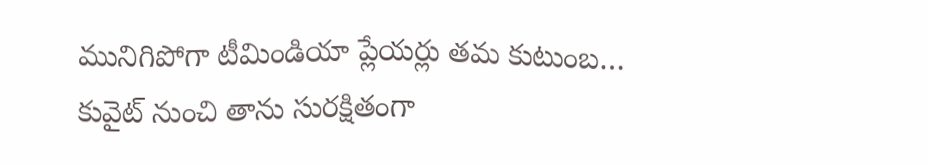మునిగిపోగా టీమిండియా ప్లేయర్లు తమ కుటుంబ…
కువైట్ నుంచి తాను సురక్షితంగా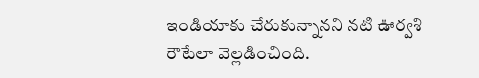ఇండియాకు చేరుకున్నానని నటి ఊర్వశి రౌటేలా వెల్లడించింది.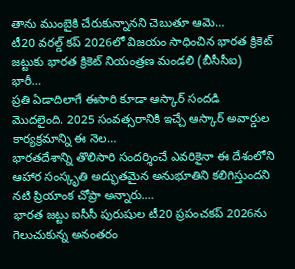తాను ముంబైకి చేరుకున్నానని చెబుతూ ఆమె…
టీ20 వరల్డ్ కప్ 2026లో విజయం సాధించిన భారత క్రికెట్ జట్టుకు భారత క్రికెట్ నియంత్రణ మండలి (బీసీసీఐ) భారీ…
ప్రతి ఏడాదిలాగే ఈసారి కూడా ఆస్కార్ సందడి మొదలైంది. 2025 సంవత్సరానికి ఇచ్చే ఆస్కార్ అవార్డుల కార్యక్రమాన్ని ఈ నెల…
భారతదేశాన్ని తొలిసారి సందర్శించే ఎవరికైనా ఈ దేశంలోని ఆహార సంస్కృతి అద్భుతమైన అనుభూతిని కలిగిస్తుందని నటి ప్రియాంక చోప్రా అన్నారు.…
భారత జట్టు ఐసీసీ పురుషుల టీ20 ప్రపంచకప్ 2026ను గెలుచుకున్న అనంతరం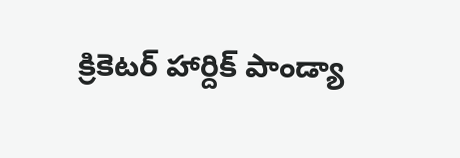క్రికెటర్ హార్దిక్ పాండ్యా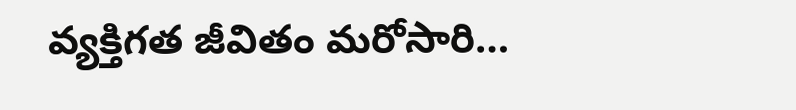వ్యక్తిగత జీవితం మరోసారి…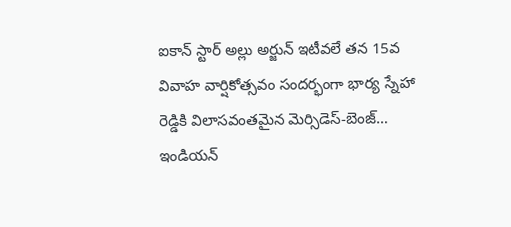ఐకాన్ స్టార్ అల్లు అర్జున్ ఇటీవలే తన 15వ వివాహ వార్షికోత్సవం సందర్భంగా భార్య స్నేహా రెడ్డికి విలాసవంతమైన మెర్సిడెస్-బెంజ్…
ఇండియన్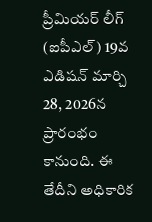ప్రీమియర్ లీగ్ (ఐపీఎల్) 19వ ఎడిషన్ మార్చి 28, 2026న ప్రారంభం కానుంది. ఈ తేదీని అధికారిక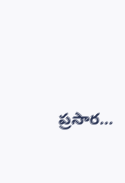ప్రసార…